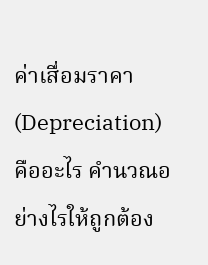ค่าเสื่อมราคา (Depreciation) คืออะไร คำนวณอย่างไรให้ถูกต้อง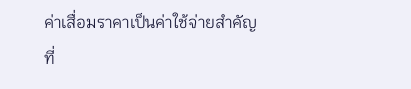ค่าเสื่อมราคาเป็นค่าใช้จ่ายสำคัญที่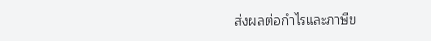ส่งผลต่อกำไรและภาษีข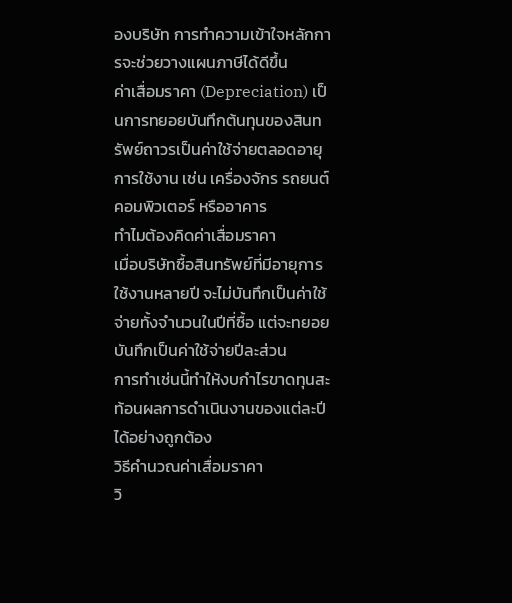องบริษัท การทำความเข้าใจหลักการจะช่วยวางแผนภาษีได้ดีขึ้น
ค่าเสื่อมราคา (Depreciation) เป็นการทยอยบันทึกต้นทุนของสินทรัพย์ถาวรเป็นค่าใช้จ่ายตลอดอายุการใช้งาน เช่น เครื่องจักร รถยนต์ คอมพิวเตอร์ หรืออาคาร
ทำไมต้องคิดค่าเสื่อมราคา
เมื่อบริษัทซื้อสินทรัพย์ที่มีอายุการใช้งานหลายปี จะไม่บันทึกเป็นค่าใช้จ่ายทั้งจำนวนในปีที่ซื้อ แต่จะทยอยบันทึกเป็นค่าใช้จ่ายปีละส่วน
การทำเช่นนี้ทำให้งบกำไรขาดทุนสะท้อนผลการดำเนินงานของแต่ละปีได้อย่างถูกต้อง
วิธีคำนวณค่าเสื่อมราคา
วิ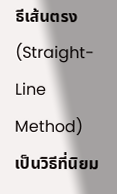ธีเส้นตรง (Straight-Line Method)
เป็นวิธีที่นิยม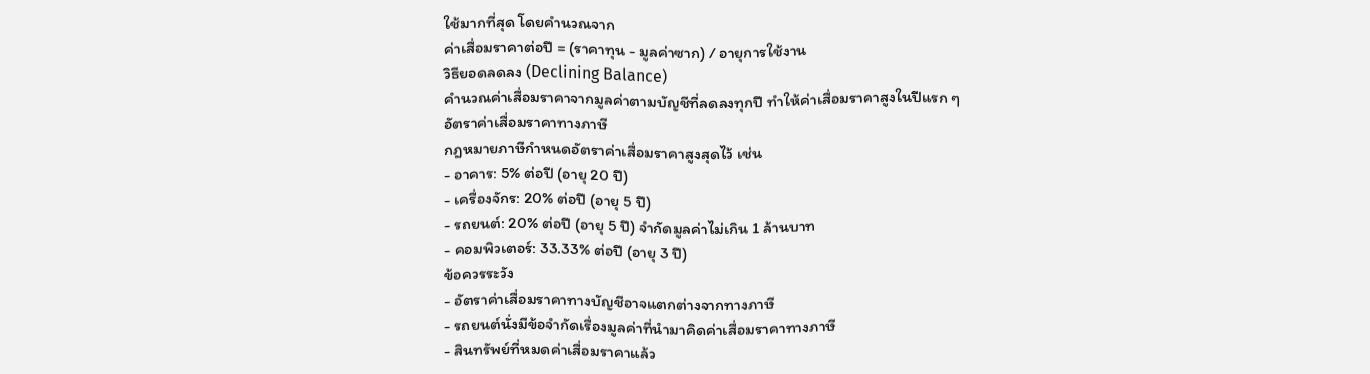ใช้มากที่สุด โดยคำนวณจาก
ค่าเสื่อมราคาต่อปี = (ราคาทุน - มูลค่าซาก) / อายุการใช้งาน
วิธียอดลดลง (Declining Balance)
คำนวณค่าเสื่อมราคาจากมูลค่าตามบัญชีที่ลดลงทุกปี ทำให้ค่าเสื่อมราคาสูงในปีแรก ๆ
อัตราค่าเสื่อมราคาทางภาษี
กฎหมายภาษีกำหนดอัตราค่าเสื่อมราคาสูงสุดไว้ เช่น
- อาคาร: 5% ต่อปี (อายุ 20 ปี)
- เครื่องจักร: 20% ต่อปี (อายุ 5 ปี)
- รถยนต์: 20% ต่อปี (อายุ 5 ปี) จำกัดมูลค่าไม่เกิน 1 ล้านบาท
- คอมพิวเตอร์: 33.33% ต่อปี (อายุ 3 ปี)
ข้อควรระวัง
- อัตราค่าเสื่อมราคาทางบัญชีอาจแตกต่างจากทางภาษี
- รถยนต์นั่งมีข้อจำกัดเรื่องมูลค่าที่นำมาคิดค่าเสื่อมราคาทางภาษี
- สินทรัพย์ที่หมดค่าเสื่อมราคาแล้ว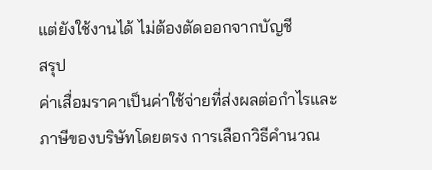แต่ยังใช้งานได้ ไม่ต้องตัดออกจากบัญชี
สรุป
ค่าเสื่อมราคาเป็นค่าใช้จ่ายที่ส่งผลต่อกำไรและภาษีของบริษัทโดยตรง การเลือกวิธีคำนวณ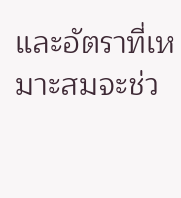และอัตราที่เหมาะสมจะช่ว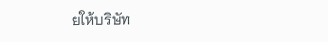ยให้บริษัท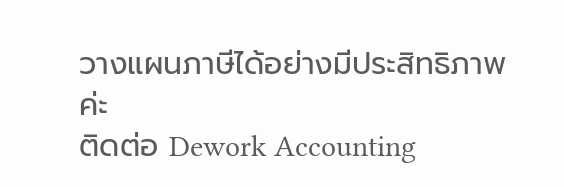วางแผนภาษีได้อย่างมีประสิทธิภาพค่ะ
ติดต่อ Dework Accounting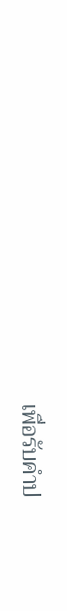เพื่อรับคำป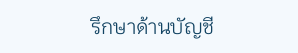รึกษาด้านบัญชี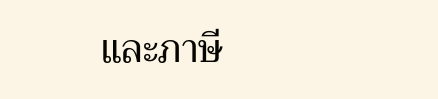และภาษี